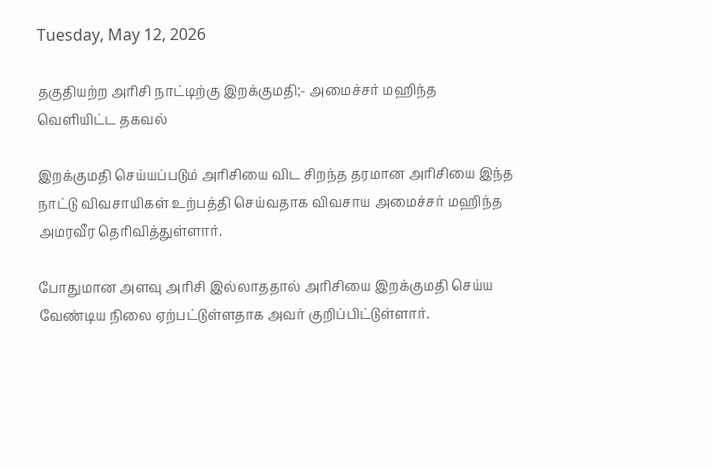Tuesday, May 12, 2026

தகுதியற்ற அரிசி நாட்டிற்கு இறக்குமதி;- அமைச்சர் மஹிந்த வெளியிட்ட தகவல்

இறக்குமதி செய்யப்படும் அரிசியை விட சிறந்த தரமான அரிசியை இந்த நாட்டு விவசாயிகள் உற்பத்தி செய்வதாக விவசாய அமைச்சர் மஹிந்த அமரவீர தெரிவித்துள்ளார்.

போதுமான அளவு அரிசி இல்லாததால் அரிசியை இறக்குமதி செய்ய வேண்டிய நிலை ஏற்பட்டுள்ளதாக அவர் குறிப்பிட்டுள்ளார்.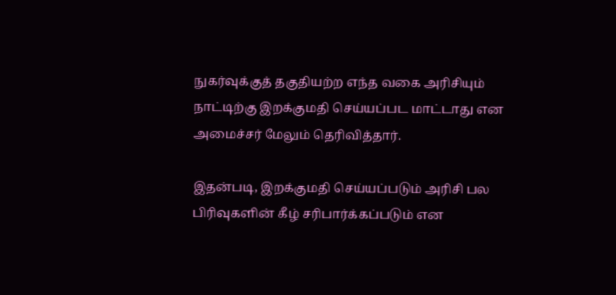நுகர்வுக்குத் தகுதியற்ற எந்த வகை அரிசியும் நாட்டிற்கு இறக்குமதி செய்யப்பட மாட்டாது என அமைச்சர் மேலும் தெரிவித்தார்.

இதன்படி, இறக்குமதி செய்யப்படும் அரிசி பல பிரிவுகளின் கீழ் சரிபார்க்கப்படும் என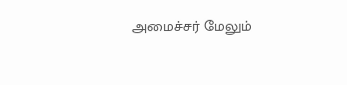அமைச்சர் மேலும்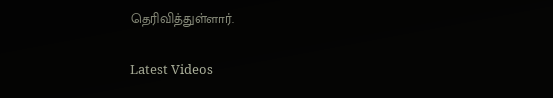தெரிவித்துள்ளார்.

Latest Videos